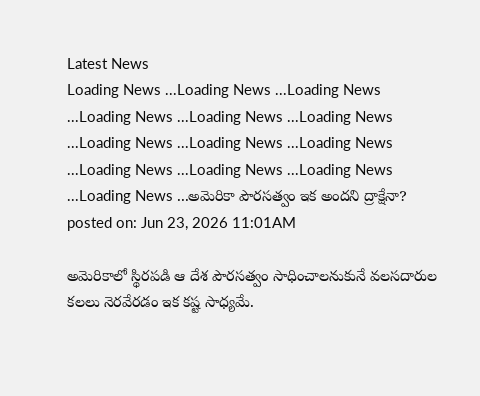Latest News
Loading News ...Loading News ...Loading News ...Loading News ...Loading News ...Loading News ...Loading News ...Loading News ...Loading News ...Loading News ...Loading News ...Loading News ...Loading News ...అమెరికా పౌరసత్వం ఇక అందని ద్రాక్షేనా?
posted on: Jun 23, 2026 11:01AM

అమెరికాలో స్థిరపడి ఆ దేశ పౌరసత్వం సాధించాలనుకునే వలసదారుల కలలు నెరవేరడం ఇక కష్ట సాధ్యమే.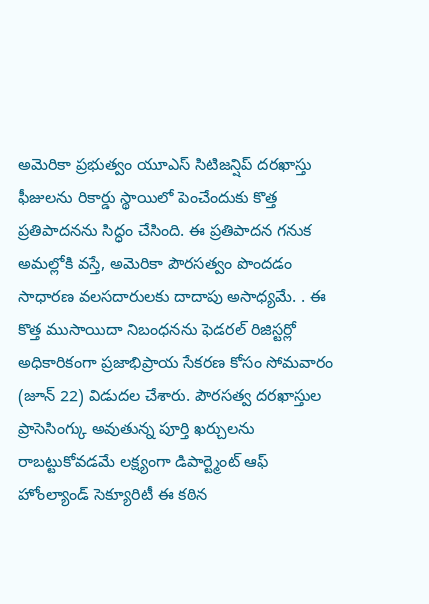అమెరికా ప్రభుత్వం యూఎస్ సిటిజన్షిప్ దరఖాస్తు ఫీజులను రికార్డు స్థాయిలో పెంచేందుకు కొత్త ప్రతిపాదనను సిద్ధం చేసింది. ఈ ప్రతిపాదన గనుక అమల్లోకి వస్తే, అమెరికా పౌరసత్వం పొందడం సాధారణ వలసదారులకు దాదాపు అసాధ్యమే. . ఈ కొత్త ముసాయిదా నిబంధనను ఫెడరల్ రిజిస్టర్లో అధికారికంగా ప్రజాభిప్రాయ సేకరణ కోసం సోమవారం (జూన్ 22) విడుదల చేశారు. పౌరసత్వ దరఖాస్తుల ప్రాసెసింగ్కు అవుతున్న పూర్తి ఖర్చులను రాబట్టుకోవడమే లక్ష్యంగా డిపార్ట్మెంట్ ఆఫ్ హోంల్యాండ్ సెక్యూరిటీ ఈ కఠిన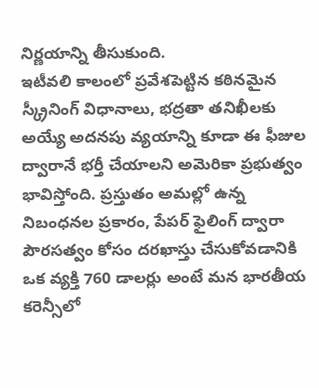నిర్ణయాన్ని తీసుకుంది.
ఇటీవలి కాలంలో ప్రవేశపెట్టిన కఠినమైన స్క్రీనింగ్ విధానాలు, భద్రతా తనిఖీలకు అయ్యే అదనపు వ్యయాన్ని కూడా ఈ ఫీజుల ద్వారానే భర్తీ చేయాలని అమెరికా ప్రభుత్వం భావిస్తోంది. ప్రస్తుతం అమల్లో ఉన్న నిబంధనల ప్రకారం, పేపర్ ఫైలింగ్ ద్వారా పౌరసత్వం కోసం దరఖాస్తు చేసుకోవడానికి ఒక వ్యక్తి 760 డాలర్లు అంటే మన భారతీయ కరెన్సీలో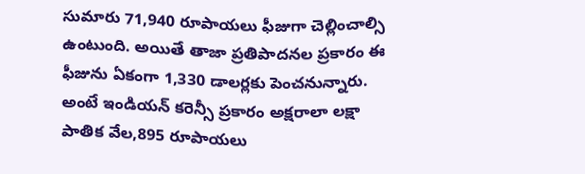సుమారు 71,940 రూపాయలు ఫీజుగా చెల్లించాల్సి ఉంటుంది. అయితే తాజా ప్రతిపాదనల ప్రకారం ఈ ఫీజును ఏకంగా 1,330 డాలర్లకు పెంచనున్నారు. అంటే ఇండియన్ కరెన్సీ ప్రకారం అక్షరాలా లక్షా పాతిక వేల,895 రూపాయలు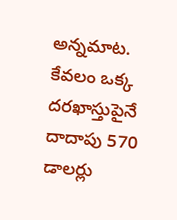అన్నమాట. కేవలం ఒక్క దరఖాస్తుపైనే దాదాపు 570 డాలర్లు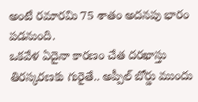అంటే రమారమి 75 శాతం అదనపు భారం పడనుంది.
ఒకవేళ ఏదైనా కారణం చేత దరఖాస్తు తిరస్కరణకు గురైతే.. అప్పీల్ బోర్డు ముందు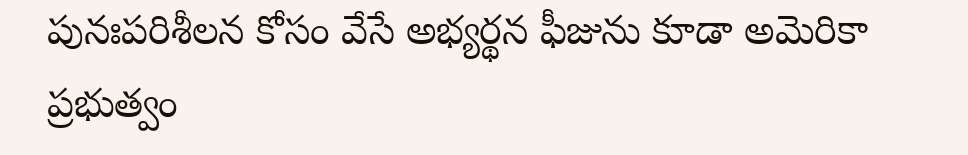పునఃపరిశీలన కోసం వేసే అభ్యర్థన ఫీజును కూడా అమెరికా ప్రభుత్వం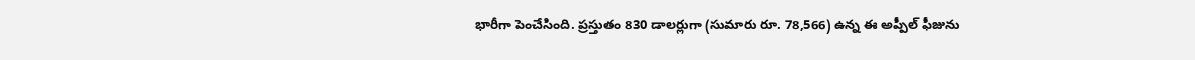భారీగా పెంచేసింది. ప్రస్తుతం 830 డాలర్లుగా (సుమారు రూ. 78,566) ఉన్న ఈ అప్పీల్ ఫీజును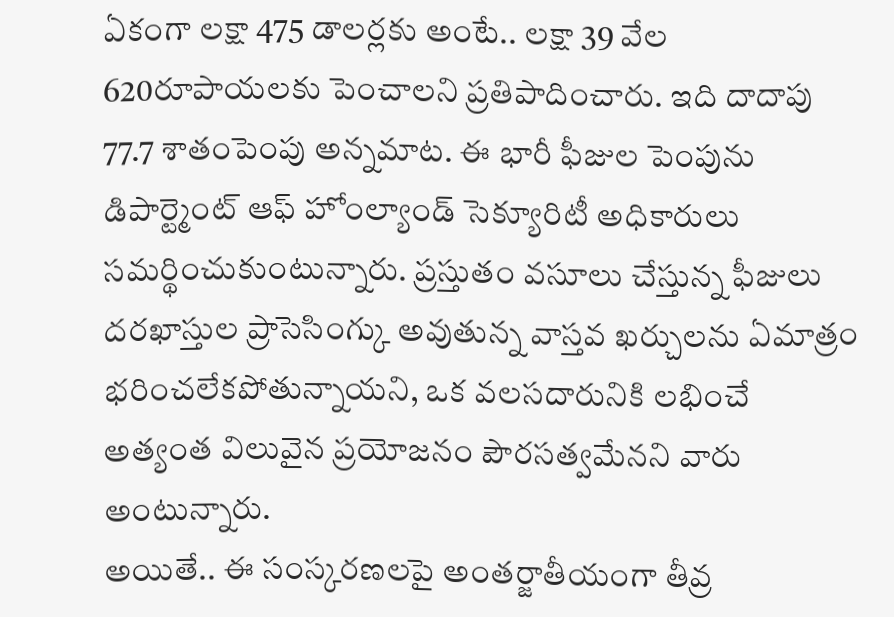ఏకంగా లక్షా 475 డాలర్లకు అంటే.. లక్షా 39 వేల 620రూపాయలకు పెంచాలని ప్రతిపాదించారు. ఇది దాదాపు 77.7 శాతంపెంపు అన్నమాట. ఈ భారీ ఫీజుల పెంపును డిపార్ట్మెంట్ ఆఫ్ హోంల్యాండ్ సెక్యూరిటీ అధికారులు సమర్థించుకుంటున్నారు. ప్రస్తుతం వసూలు చేస్తున్న ఫీజులు దరఖాస్తుల ప్రాసెసింగ్కు అవుతున్న వాస్తవ ఖర్చులను ఏమాత్రం భరించలేకపోతున్నాయని, ఒక వలసదారునికి లభించే అత్యంత విలువైన ప్రయోజనం పౌరసత్వమేనని వారు అంటున్నారు.
అయితే.. ఈ సంస్కరణలపై అంతర్జాతీయంగా తీవ్ర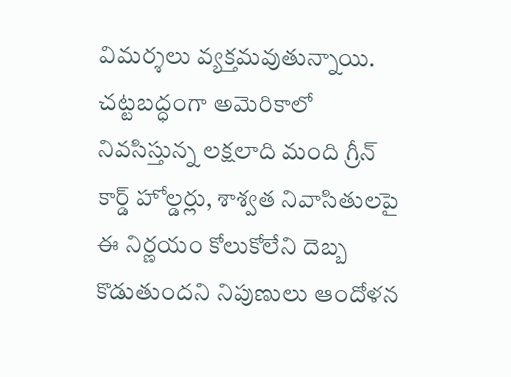విమర్శలు వ్యక్తమవుతున్నాయి. చట్టబద్ధంగా అమెరికాలో నివసిస్తున్న లక్షలాది మంది గ్రీన్ కార్డ్ హోల్డర్లు, శాశ్వత నివాసితులపై ఈ నిర్ణయం కోలుకోలేని దెబ్బ కొడుతుందని నిపుణులు ఆందోళన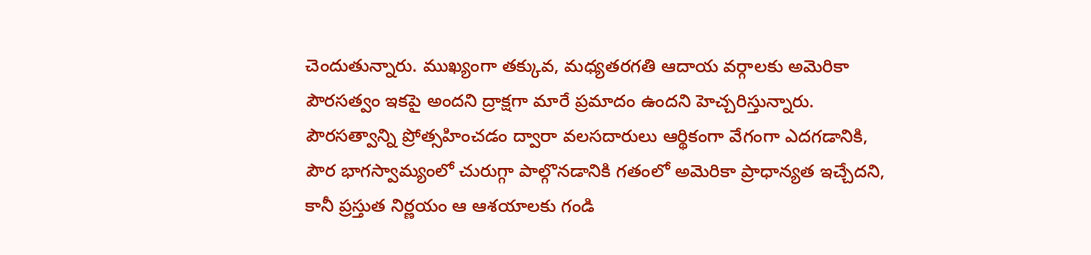చెందుతున్నారు. ముఖ్యంగా తక్కువ, మధ్యతరగతి ఆదాయ వర్గాలకు అమెరికా పౌరసత్వం ఇకపై అందని ద్రాక్షగా మారే ప్రమాదం ఉందని హెచ్చరిస్తున్నారు. పౌరసత్వాన్ని ప్రోత్సహించడం ద్వారా వలసదారులు ఆర్థికంగా వేగంగా ఎదగడానికి, పౌర భాగస్వామ్యంలో చురుగ్గా పాల్గొనడానికి గతంలో అమెరికా ప్రాధాన్యత ఇచ్చేదని, కానీ ప్రస్తుత నిర్ణయం ఆ ఆశయాలకు గండి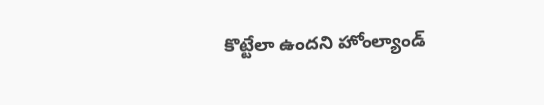కొట్టేలా ఉందని హోంల్యాండ్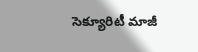సెక్యూరిటీ మాజీ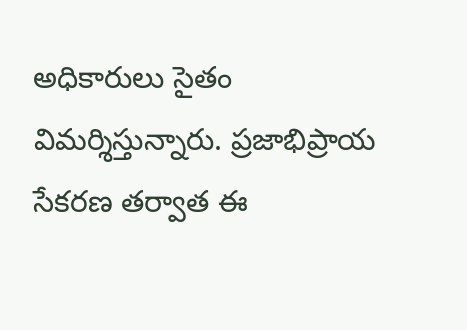అధికారులు సైతం విమర్శిస్తున్నారు. ప్రజాభిప్రాయ సేకరణ తర్వాత ఈ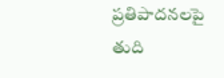ప్రతిపాదనలపై తుది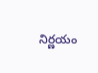నిర్ణయం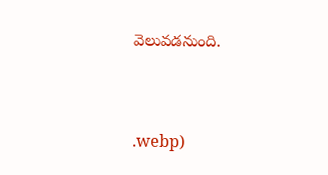వెలువడనుంది.



.webp)